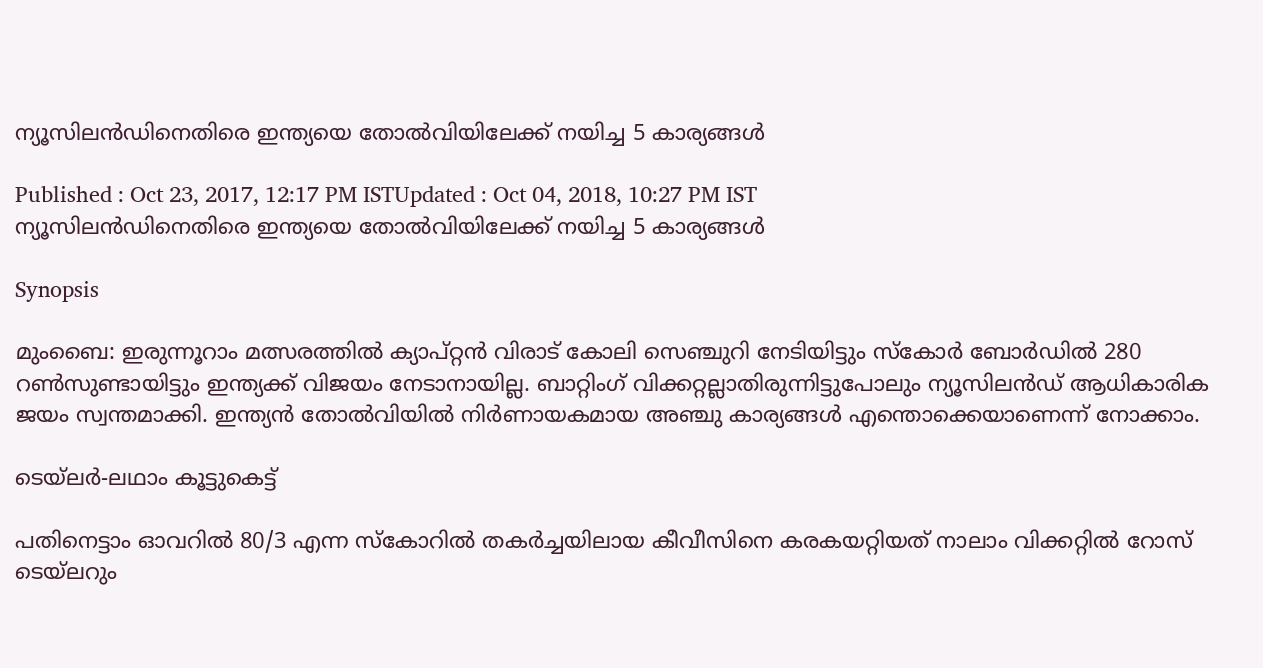ന്യൂസിലന്‍ഡിനെതിരെ ഇന്ത്യയെ തോല്‍വിയിലേക്ക് നയിച്ച 5 കാര്യങ്ങള്‍

Published : Oct 23, 2017, 12:17 PM ISTUpdated : Oct 04, 2018, 10:27 PM IST
ന്യൂസിലന്‍ഡിനെതിരെ ഇന്ത്യയെ തോല്‍വിയിലേക്ക് നയിച്ച 5 കാര്യങ്ങള്‍

Synopsis

മുംബൈ: ഇരുന്നൂറാം മത്സരത്തില്‍ ക്യാപ്റ്റന്‍ വിരാട് കോലി സെഞ്ചുറി നേടിയിട്ടും സ്കോര്‍ ബോര്‍ഡില്‍ 280 റണ്‍സുണ്ടായിട്ടും ഇന്ത്യക്ക് വിജയം നേടാനായില്ല. ബാറ്റിംഗ് വിക്കറ്റല്ലാതിരുന്നിട്ടുപോലും ന്യൂസിലന്‍ഡ് ആധികാരിക ജയം സ്വന്തമാക്കി. ഇന്ത്യന്‍ തോല്‍വിയില്‍ നിര്‍ണായകമായ അഞ്ചു കാര്യങ്ങള്‍ എന്തൊക്കെയാണെന്ന് നോക്കാം.

ടെയ്‌ലര്‍-ലഥാം കൂട്ടുകെട്ട്

പതിനെട്ടാം ഓവറില്‍ 80/3 എന്ന സ്കോറില്‍ തകര്‍ച്ചയിലായ കീവീസിനെ കരകയറ്റിയത് നാലാം വിക്കറ്റില്‍ റോസ് ടെയ്‌ലറും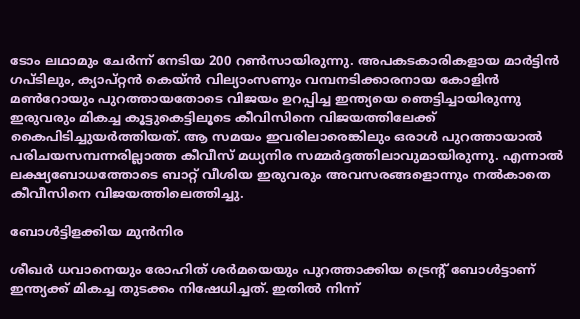ടോം ലഥാമും ചേര്‍ന്ന് നേടിയ 200 റണ്‍സായിരുന്നു. അപകടകാരികളായ മാര്‍ട്ടിന്‍ ഗപ്ടിലും, ക്യാപ്റ്റന്‍ കെയ്ന്‍ വില്യാംസണും വമ്പനടിക്കാരനായ കോളിന്‍ മണ്‍റോയും പുറത്തായതോടെ വിജയം ഉറപ്പിച്ച ഇന്ത്യയെ ഞെട്ടിച്ചായിരുന്നു ഇരുവരും മികച്ച കൂട്ടുകെട്ടിലൂടെ കീവിസിനെ വിജയത്തിലേക്ക് കൈപിടിച്ചുയര്‍ത്തിയത്. ആ സമയം ഇവരിലാരെങ്കിലും ഒരാള്‍ പുറത്തായാല്‍ പരിചയസമ്പന്നരില്ലാത്ത കീവീസ് മധ്യനിര സമ്മര്‍ദ്ദത്തിലാവുമായിരുന്നു. എന്നാല്‍ ലക്ഷ്യബോധത്തോടെ ബാറ്റ് വീശിയ ഇരുവരും അവസരങ്ങളൊന്നും നല്‍കാതെ കീവീസിനെ വിജയത്തിലെത്തിച്ചു.

ബോള്‍ട്ടിളക്കിയ മുന്‍നിര

ശീഖര്‍ ധവാനെയും രോഹിത് ശര്‍മയെയും പുറത്താക്കിയ ട്രെന്റ് ബോള്‍ട്ടാണ് ഇന്ത്യക്ക് മികച്ച തുടക്കം നിഷേധിച്ചത്. ഇതില്‍ നിന്ന്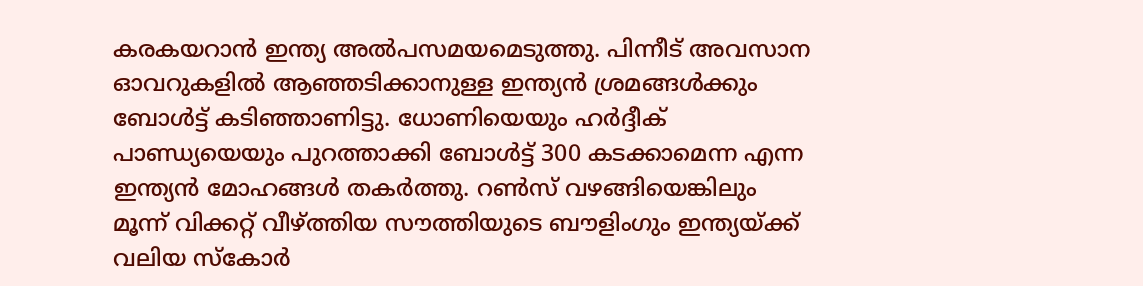കരകയറാന്‍ ഇന്ത്യ അല്‍പസമയമെടുത്തു. പിന്നീട് അവസാന ഓവറുകളില്‍ ആഞ്ഞടിക്കാനുള്ള ഇന്ത്യന്‍ ശ്രമങ്ങള്‍ക്കും ബോള്‍ട്ട് കടിഞ്ഞാണിട്ടു. ധോണിയെയും ഹര്‍ദ്ദീക് പാണ്ഡ്യയെയും പുറത്താക്കി ബോള്‍ട്ട് 300 കടക്കാമെന്ന എന്ന ഇന്ത്യന്‍ മോഹങ്ങള്‍ തകര്‍ത്തു. റണ്‍സ് വഴങ്ങിയെങ്കിലും മൂന്ന് വിക്കറ്റ് വീഴ്‌ത്തിയ സൗത്തിയുടെ ബൗളിംഗും ഇന്ത്യയ്ക്ക് വലിയ സ്കോര്‍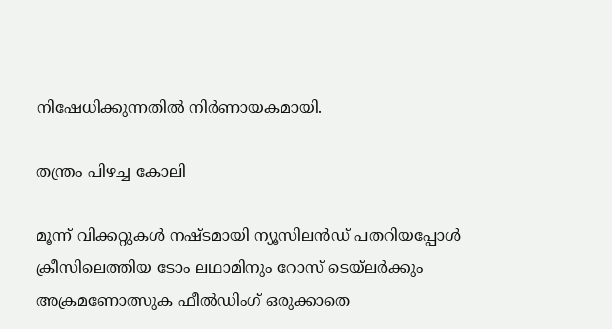നിഷേധിക്കുന്നതില്‍ നിര്‍ണായകമായി.

തന്ത്രം പിഴച്ച കോലി

മൂന്ന് വിക്കറ്റുകള്‍ നഷ്ടമായി ന്യൂസിലന്‍ഡ് പതറിയപ്പോള്‍ ക്രീസിലെത്തിയ ടോം ലഥാമിനും റോസ് ടെയ്‌ലര്‍ക്കും അക്രമണോത്സുക ഫീല്‍ഡിംഗ് ഒരുക്കാതെ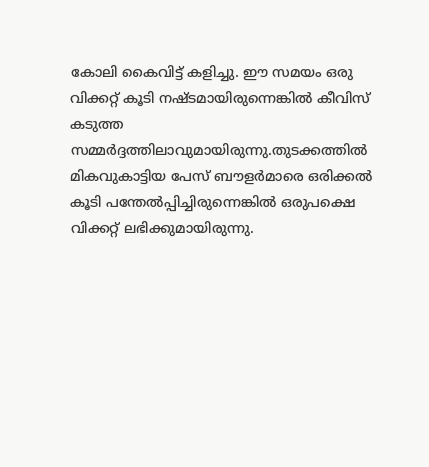കോലി കൈവിട്ട് കളിച്ചു. ഈ സമയം ഒരു വിക്കറ്റ് കൂടി നഷ്ടമായിരുന്നെങ്കില്‍ കീവിസ് കടുത്ത സമ്മര്‍ദ്ദത്തിലാവുമായിരുന്നു.തുടക്കത്തില്‍ മികവുകാട്ടിയ പേസ് ബൗളര്‍മാരെ ഒരിക്കല്‍ കൂടി പന്തേല്‍പ്പിച്ചിരുന്നെങ്കില്‍ ഒരുപക്ഷെ വിക്കറ്റ് ലഭിക്കുമായിരുന്നു.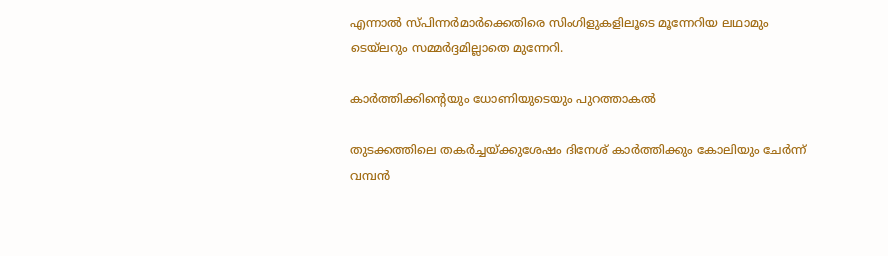എന്നാല്‍ സ്പിന്നര്‍മാര്‍ക്കെതിരെ സിംഗിളുകളിലൂടെ മൂന്നേറിയ ലഥാമും ടെയ്‌ലറും സമ്മര്‍ദ്ദമില്ലാതെ മുന്നേറി.

കാര്‍ത്തിക്കിന്റെയും ധോണിയുടെയും പുറത്താകല്‍

തുടക്കത്തിലെ തകര്‍ച്ചയ്ക്കുശേഷം ദിനേശ് കാര്‍ത്തിക്കും കോലിയും ചേര്‍ന്ന് വമ്പന്‍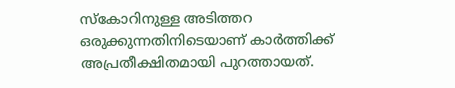സ്കോറിനുള്ള അടിത്തറ ഒരുക്കുന്നതിനിടെയാണ് കാര്‍ത്തിക്ക് അപ്രതീക്ഷിതമായി പുറത്തായത്.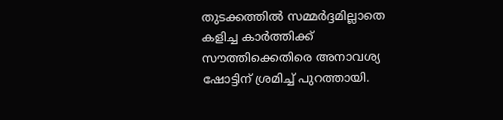തുടക്കത്തില്‍ സമ്മര്‍ദ്ദമില്ലാതെ കളിച്ച കാര്‍ത്തിക്ക് സൗത്തിക്കെതിരെ അനാവശ്യ ഷോട്ടിന് ശ്രമിച്ച് പുറത്തായി.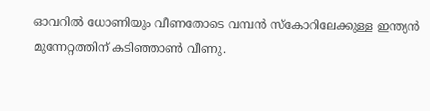ഓവറില്‍ ധോണിയും വീണതോടെ വമ്പന്‍ സ്കോറിലേക്കുള്ള ഇന്ത്യന്‍ മുന്നേറ്റത്തിന് കടിഞ്ഞാണ്‍ വീണു.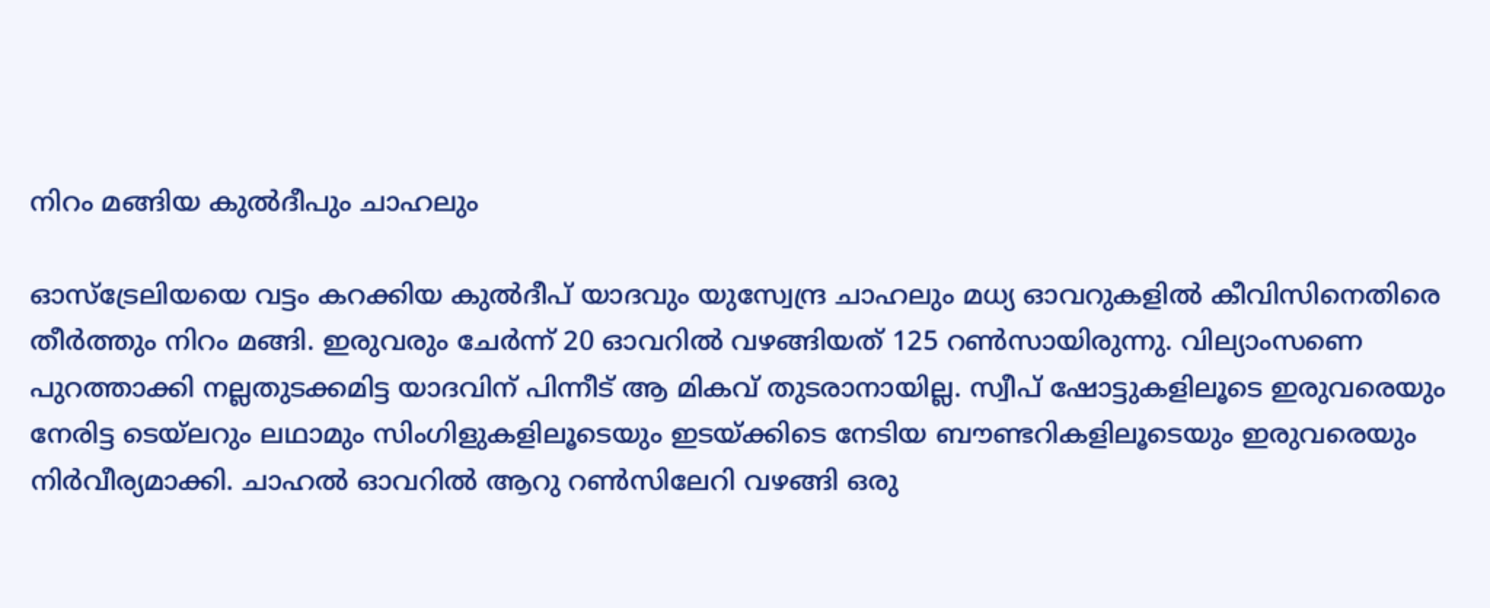നിറം മങ്ങിയ കുല്‍ദീപും ചാഹലും

ഓസ്ട്രേലിയയെ വട്ടം കറക്കിയ കുല്‍ദീപ് യാദവും യുസ്വേ‌ന്ദ്ര ചാഹലും മധ്യ ഓവറുകളില്‍ കീവിസിനെതിരെ തീര്‍ത്തും നിറം മങ്ങി. ഇരുവരും ചേര്‍ന്ന് 20 ഓവറില്‍ വഴങ്ങിയത് 125 റണ്‍സായിരുന്നു. വില്യാംസണെ പുറത്താക്കി നല്ലതുടക്കമിട്ട യാദവിന് പിന്നീട് ആ മികവ് തുടരാനായില്ല. സ്വീപ് ഷോട്ടുകളിലൂടെ ഇരുവരെയും നേരിട്ട ടെയ്‌ലറും ലഥാമും സിംഗിളുകളിലൂടെയും ഇടയ്ക്കിടെ നേടിയ ബൗണ്ടറികളിലൂടെയും ഇരുവരെയും നിര്‍വീര്യമാക്കി. ചാഹല്‍ ഓവറില്‍ ആറു റണ്‍സിലേറി വഴങ്ങി ഒരു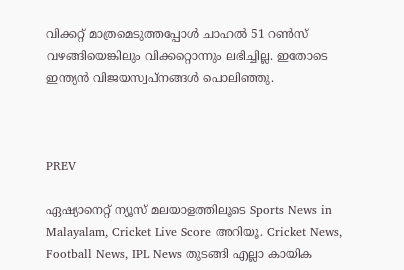വിക്കറ്റ് മാത്രമെടുത്തപ്പോള്‍ ചാഹല്‍ 51 റണ്‍സ് വഴങ്ങിയെങ്കിലും വിക്കറ്റൊന്നും ലഭിച്ചില്ല. ഇതോടെ ഇന്ത്യന്‍ വിജയസ്വപ്നങ്ങള്‍ പൊലിഞ്ഞു.



PREV

ഏഷ്യാനെറ്റ് ന്യൂസ് മലയാളത്തിലൂടെ Sports News in Malayalam, Cricket Live Score അറിയൂ. Cricket News, Football News, IPL News തുടങ്ങി എല്ലാ കായിക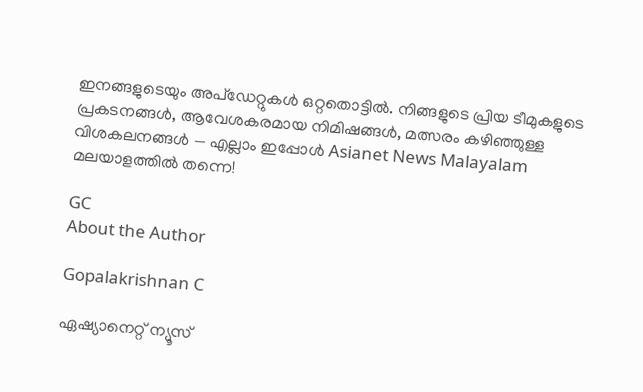ഇനങ്ങളുടെയും അപ്‌ഡേറ്റുകൾ ഒറ്റതൊട്ടിൽ. നിങ്ങളുടെ പ്രിയ ടീമുകളുടെ പ്രകടനങ്ങൾ, ആവേശകരമായ നിമിഷങ്ങൾ, മത്സരം കഴിഞ്ഞുള്ള വിശകലനങ്ങൾ — എല്ലാം ഇപ്പോൾ Asianet News Malayalam മലയാളത്തിൽ തന്നെ!

GC
About the Author

Gopalakrishnan C

ഏഷ്യാനെറ്റ് ന്യൂസ്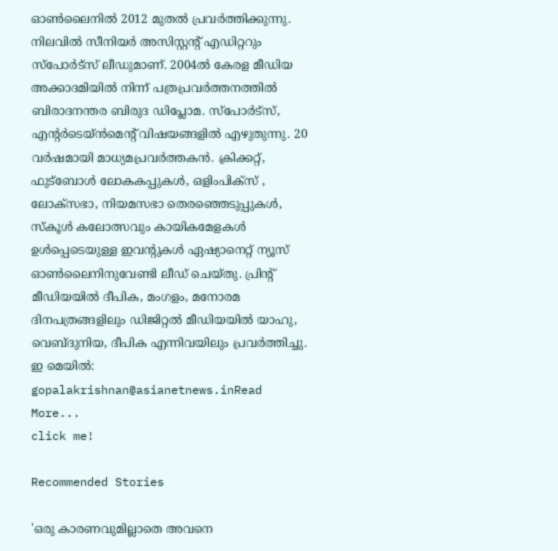ഓണ്‍ലൈനില്‍ 2012 മുതല്‍ പ്രവര്‍ത്തിക്കുന്നു. നിലവില്‍ സീനിയര്‍ അസിസ്റ്റന്‍റ് എഡിറ്ററും സ്പോർട്സ് ലീഡുമാണ്. 2004ൽ കേരള മീഡിയ അക്കാദമിയില്‍ നിന്ന് പത്രപ്രവര്‍ത്തനത്തില്‍ ബിരാദനന്തര ബിരുദ ഡിപ്ലോമ. സ്പോര്‍ട്സ്, എന്‍റര്‍ടെയ്ൻമെന്‍റ് വിഷയങ്ങളില്‍ എഴുതുന്നു. 20 വര്‍ഷമായി മാധ്യമപ്രവര്‍ത്തകൻ. ക്രിക്കറ്റ്, ഫുട്ബോള്‍ ലോകകപ്പുകൾ, ഒളിംപിക്സ് , ലോക്സഭാ, നിയമസഭാ തെരഞ്ഞെടുപ്പുകള്‍, സ്കൂള്‍ കലോത്സവും കായികമേളകള്‍ ഉള്‍പ്പെടെയുള്ള ഇവന്‍റുകള്‍ ഏഷ്യാനെറ്റ് ന്യൂസ് ഓണ്‍ലൈനിനുവേണ്ടി ലീഡ് ചെയ്തു. പ്രിന്‍റ് മീഡിയയില്‍ ദീപിക, മംഗളം, മനോരമ ദിനപത്രങ്ങളിലും ഡിജിറ്റൽ മീഡിയയില്‍ യാഹു, വെബ്ദുനിയ, ദീപിക എന്നിവയിലും പ്രവര്‍ത്തിച്ചു. ഇ മെയില്‍: gopalakrishnan@asianetnews.inRead More...
click me!

Recommended Stories

'ഒരു കാരണവുമില്ലാതെ അവനെ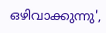ഒഴിവാക്കുന്നു',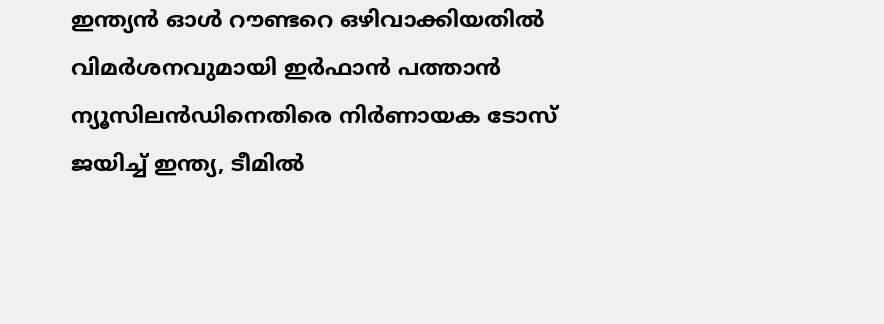ഇന്ത്യൻ ഓള്‍ റൗണ്ടറെ ഒഴിവാക്കിയതില്‍ വിമര്‍ശനവുമായി ഇർഫാന്‍ പത്താന്‍
ന്യൂസിലന്‍ഡിനെതിരെ നിർണായക ടോസ് ജയിച്ച് ഇന്ത്യ, ടീമില്‍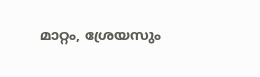മാറ്റം, ശ്രേയസും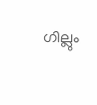ഗില്ലും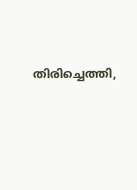തിരിച്ചെത്തി,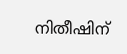നിതീഷിന്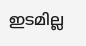ഇടമില്ല